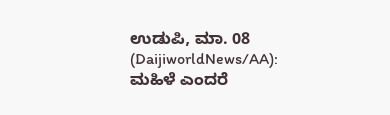ಉಡುಪಿ, ಮಾ. 08 (DaijiworldNews/AA): ಮಹಿಳೆ ಎಂದರೆ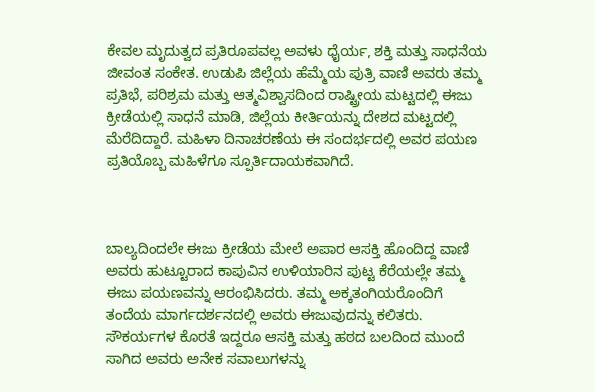ಕೇವಲ ಮೃದುತ್ವದ ಪ್ರತಿರೂಪವಲ್ಲ ಅವಳು ಧೈರ್ಯ, ಶಕ್ತಿ ಮತ್ತು ಸಾಧನೆಯ ಜೀವಂತ ಸಂಕೇತ. ಉಡುಪಿ ಜಿಲ್ಲೆಯ ಹೆಮ್ಮೆಯ ಪುತ್ರಿ ವಾಣಿ ಅವರು ತಮ್ಮ ಪ್ರತಿಭೆ, ಪರಿಶ್ರಮ ಮತ್ತು ಆತ್ಮವಿಶ್ವಾಸದಿಂದ ರಾಷ್ಟ್ರೀಯ ಮಟ್ಟದಲ್ಲಿ ಈಜು ಕ್ರೀಡೆಯಲ್ಲಿ ಸಾಧನೆ ಮಾಡಿ, ಜಿಲ್ಲೆಯ ಕೀರ್ತಿಯನ್ನು ದೇಶದ ಮಟ್ಟದಲ್ಲಿ ಮೆರೆದಿದ್ದಾರೆ. ಮಹಿಳಾ ದಿನಾಚರಣೆಯ ಈ ಸಂದರ್ಭದಲ್ಲಿ ಅವರ ಪಯಣ ಪ್ರತಿಯೊಬ್ಬ ಮಹಿಳೆಗೂ ಸ್ಪೂರ್ತಿದಾಯಕವಾಗಿದೆ.



ಬಾಲ್ಯದಿಂದಲೇ ಈಜು ಕ್ರೀಡೆಯ ಮೇಲೆ ಅಪಾರ ಆಸಕ್ತಿ ಹೊಂದಿದ್ದ ವಾಣಿ ಅವರು ಹುಟ್ಟೂರಾದ ಕಾಪುವಿನ ಉಳಿಯಾರಿನ ಪುಟ್ಟ ಕೆರೆಯಲ್ಲೇ ತಮ್ಮ ಈಜು ಪಯಣವನ್ನು ಆರಂಭಿಸಿದರು. ತಮ್ಮ ಅಕ್ಕತಂಗಿಯರೊಂದಿಗೆ ತಂದೆಯ ಮಾರ್ಗದರ್ಶನದಲ್ಲಿ ಅವರು ಈಜುವುದನ್ನು ಕಲಿತರು. ಸೌಕರ್ಯಗಳ ಕೊರತೆ ಇದ್ದರೂ ಆಸಕ್ತಿ ಮತ್ತು ಹಠದ ಬಲದಿಂದ ಮುಂದೆ ಸಾಗಿದ ಅವರು ಅನೇಕ ಸವಾಲುಗಳನ್ನು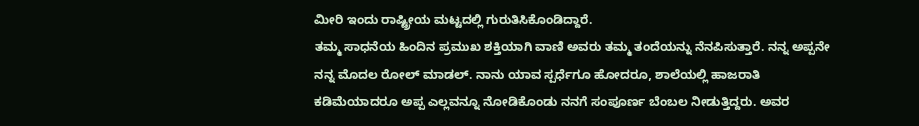ಮೀರಿ ಇಂದು ರಾಷ್ಟ್ರೀಯ ಮಟ್ಟದಲ್ಲಿ ಗುರುತಿಸಿಕೊಂಡಿದ್ದಾರೆ.
ತಮ್ಮ ಸಾಧನೆಯ ಹಿಂದಿನ ಪ್ರಮುಖ ಶಕ್ತಿಯಾಗಿ ವಾಣಿ ಅವರು ತಮ್ಮ ತಂದೆಯನ್ನು ನೆನಪಿಸುತ್ತಾರೆ. ನನ್ನ ಅಪ್ಪನೇ ನನ್ನ ಮೊದಲ ರೋಲ್ ಮಾಡಲ್. ನಾನು ಯಾವ ಸ್ಪರ್ಧೆಗೂ ಹೋದರೂ, ಶಾಲೆಯಲ್ಲಿ ಹಾಜರಾತಿ ಕಡಿಮೆಯಾದರೂ ಅಪ್ಪ ಎಲ್ಲವನ್ನೂ ನೋಡಿಕೊಂಡು ನನಗೆ ಸಂಪೂರ್ಣ ಬೆಂಬಲ ನೀಡುತ್ತಿದ್ದರು. ಅವರ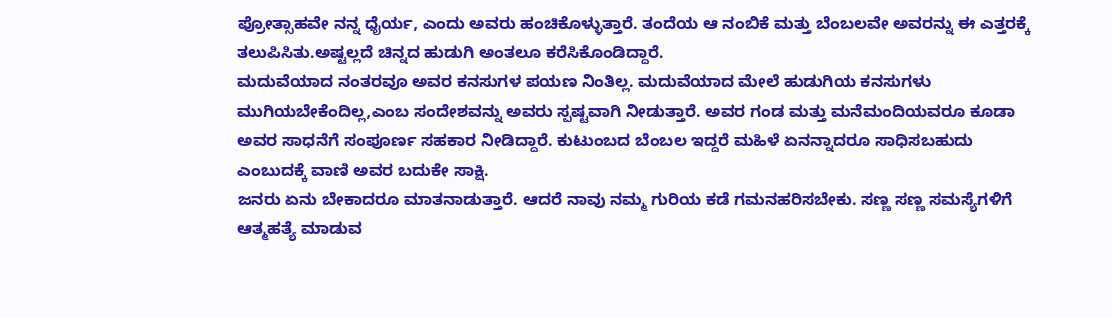ಪ್ರೋತ್ಸಾಹವೇ ನನ್ನ ಧೈರ್ಯ, ಎಂದು ಅವರು ಹಂಚಿಕೊಳ್ಳುತ್ತಾರೆ. ತಂದೆಯ ಆ ನಂಬಿಕೆ ಮತ್ತು ಬೆಂಬಲವೇ ಅವರನ್ನು ಈ ಎತ್ತರಕ್ಕೆ ತಲುಪಿಸಿತು.ಅಷ್ಟಲ್ಲದೆ ಚಿನ್ನದ ಹುಡುಗಿ ಅಂತಲೂ ಕರೆಸಿಕೊಂಡಿದ್ದಾರೆ.
ಮದುವೆಯಾದ ನಂತರವೂ ಅವರ ಕನಸುಗಳ ಪಯಣ ನಿಂತಿಲ್ಲ. ಮದುವೆಯಾದ ಮೇಲೆ ಹುಡುಗಿಯ ಕನಸುಗಳು ಮುಗಿಯಬೇಕೆಂದಿಲ್ಲ,ಎಂಬ ಸಂದೇಶವನ್ನು ಅವರು ಸ್ಪಷ್ಟವಾಗಿ ನೀಡುತ್ತಾರೆ. ಅವರ ಗಂಡ ಮತ್ತು ಮನೆಮಂದಿಯವರೂ ಕೂಡಾ ಅವರ ಸಾಧನೆಗೆ ಸಂಪೂರ್ಣ ಸಹಕಾರ ನೀಡಿದ್ದಾರೆ. ಕುಟುಂಬದ ಬೆಂಬಲ ಇದ್ದರೆ ಮಹಿಳೆ ಏನನ್ನಾದರೂ ಸಾಧಿಸಬಹುದು ಎಂಬುದಕ್ಕೆ ವಾಣಿ ಅವರ ಬದುಕೇ ಸಾಕ್ಷಿ.
ಜನರು ಏನು ಬೇಕಾದರೂ ಮಾತನಾಡುತ್ತಾರೆ. ಆದರೆ ನಾವು ನಮ್ಮ ಗುರಿಯ ಕಡೆ ಗಮನಹರಿಸಬೇಕು. ಸಣ್ಣ ಸಣ್ಣ ಸಮಸ್ಯೆಗಳಿಗೆ ಆತ್ಮಹತ್ಯೆ ಮಾಡುವ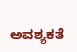ಅವಶ್ಯಕತೆ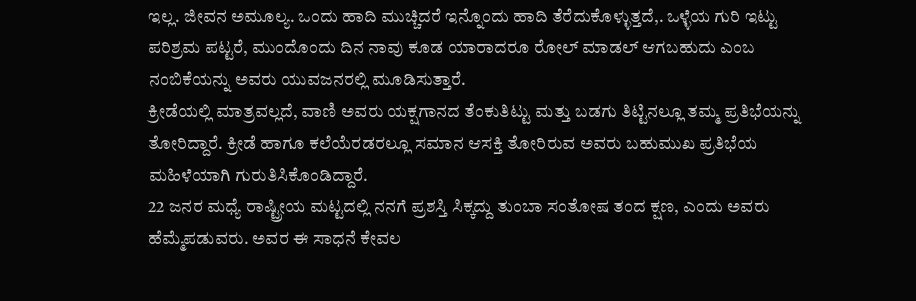ಇಲ್ಲ. ಜೀವನ ಅಮೂಲ್ಯ. ಒಂದು ಹಾದಿ ಮುಚ್ಚಿದರೆ ಇನ್ನೊಂದು ಹಾದಿ ತೆರೆದುಕೊಳ್ಳುತ್ತದೆ,. ಒಳ್ಳೆಯ ಗುರಿ ಇಟ್ಟು ಪರಿಶ್ರಮ ಪಟ್ಟರೆ, ಮುಂದೊಂದು ದಿನ ನಾವು ಕೂಡ ಯಾರಾದರೂ ರೋಲ್ ಮಾಡಲ್ ಆಗಬಹುದು ಎಂಬ ನಂಬಿಕೆಯನ್ನು ಅವರು ಯುವಜನರಲ್ಲಿ ಮೂಡಿಸುತ್ತಾರೆ.
ಕ್ರೀಡೆಯಲ್ಲಿ ಮಾತ್ರವಲ್ಲದೆ, ವಾಣಿ ಅವರು ಯಕ್ಷಗಾನದ ತೆಂಕುತಿಟ್ಟು ಮತ್ತು ಬಡಗು ತಿಟ್ಟಿನಲ್ಲೂ ತಮ್ಮ ಪ್ರತಿಭೆಯನ್ನು ತೋರಿದ್ದಾರೆ. ಕ್ರೀಡೆ ಹಾಗೂ ಕಲೆಯೆರಡರಲ್ಲೂ ಸಮಾನ ಆಸಕ್ತಿ ತೋರಿರುವ ಅವರು ಬಹುಮುಖ ಪ್ರತಿಭೆಯ ಮಹಿಳೆಯಾಗಿ ಗುರುತಿಸಿಕೊಂಡಿದ್ದಾರೆ.
22 ಜನರ ಮಧ್ಯೆ ರಾಷ್ಟ್ರೀಯ ಮಟ್ಟದಲ್ಲಿ ನನಗೆ ಪ್ರಶಸ್ತಿ ಸಿಕ್ಕದ್ದು ತುಂಬಾ ಸಂತೋಷ ತಂದ ಕ್ಷಣ, ಎಂದು ಅವರು ಹೆಮ್ಮೆಪಡುವರು. ಅವರ ಈ ಸಾಧನೆ ಕೇವಲ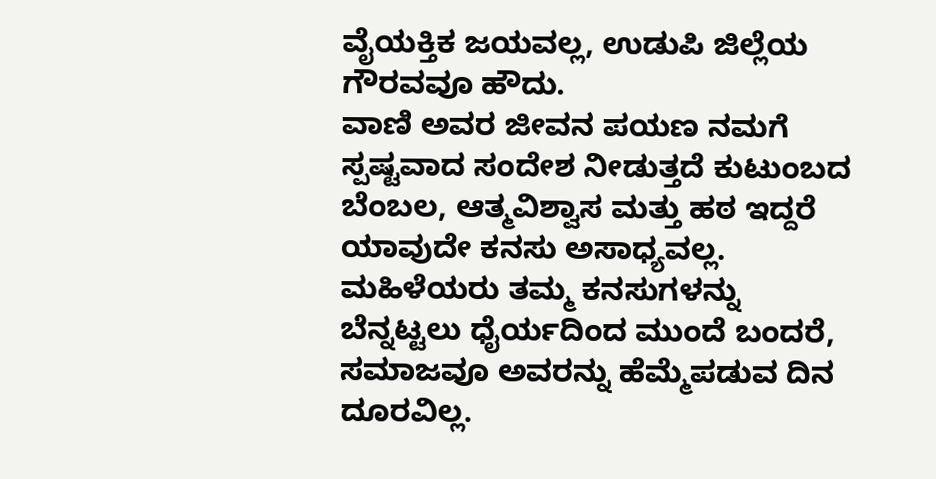ವೈಯಕ್ತಿಕ ಜಯವಲ್ಲ, ಉಡುಪಿ ಜಿಲ್ಲೆಯ ಗೌರವವೂ ಹೌದು.
ವಾಣಿ ಅವರ ಜೀವನ ಪಯಣ ನಮಗೆ ಸ್ಪಷ್ಟವಾದ ಸಂದೇಶ ನೀಡುತ್ತದೆ ಕುಟುಂಬದ ಬೆಂಬಲ, ಆತ್ಮವಿಶ್ವಾಸ ಮತ್ತು ಹಠ ಇದ್ದರೆ ಯಾವುದೇ ಕನಸು ಅಸಾಧ್ಯವಲ್ಲ. ಮಹಿಳೆಯರು ತಮ್ಮ ಕನಸುಗಳನ್ನು ಬೆನ್ನಟ್ಟಲು ಧೈರ್ಯದಿಂದ ಮುಂದೆ ಬಂದರೆ, ಸಮಾಜವೂ ಅವರನ್ನು ಹೆಮ್ಮೆಪಡುವ ದಿನ ದೂರವಿಲ್ಲ.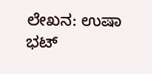ಲೇಖನ: ಉಷಾ ಭಟ್